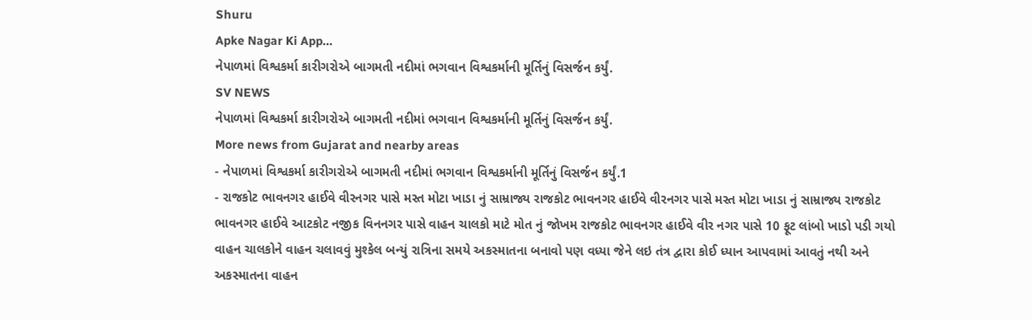Shuru
Apke Nagar Ki App…
નેપાળમાં વિશ્વકર્મા કારીગરોએ બાગમતી નદીમાં ભગવાન વિશ્વકર્માની મૂર્તિનું વિસર્જન કર્યું.
SV NEWS
નેપાળમાં વિશ્વકર્મા કારીગરોએ બાગમતી નદીમાં ભગવાન વિશ્વકર્માની મૂર્તિનું વિસર્જન કર્યું.
More news from Gujarat and nearby areas
- નેપાળમાં વિશ્વકર્મા કારીગરોએ બાગમતી નદીમાં ભગવાન વિશ્વકર્માની મૂર્તિનું વિસર્જન કર્યું.1
- રાજકોટ ભાવનગર હાઈવે વીરનગર પાસે મસ્ત મોટા ખાડા નું સામ્રાજ્ય રાજકોટ ભાવનગર હાઈવે વીરનગર પાસે મસ્ત મોટા ખાડા નું સામ્રાજ્ય રાજકોટ ભાવનગર હાઈવે આટકોટ નજીક વિનનગર પાસે વાહન ચાલકો માટે મોત નું જોખમ રાજકોટ ભાવનગર હાઈવે વીર નગર પાસે 10 ફૂટ લાંબો ખાડો પડી ગયો વાહન ચાલકોને વાહન ચલાવવું મુશ્કેલ બન્યું રાત્રિના સમયે અકસ્માતના બનાવો પણ વધ્યા જેને લઇ તંત્ર દ્વારા કોઈ ધ્યાન આપવામાં આવતું નથી અને અકસ્માતના વાહન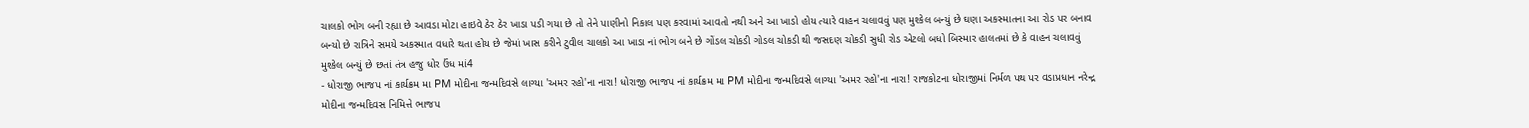ચાલકો ભોગ બની રહ્યા છે આવડા મોટા હાઇવે ઠેર ઠેર ખાડા પડી ગયા છે તો તેને પાણીનો નિકાલ પણ કરવામાં આવતો નથી અને આ ખાડો હોય ત્યારે વાહન ચલાવવું પણ મુશ્કેલ બન્યું છે ઘણા અકસ્માતના આ રોડ પર બનાવ બન્યો છે રાત્રિને સમયે અકસ્માત વધારે થતા હોય છે જેમાં ખાસ કરીને ટુવીલ ચાલકો આ ખાડા નાં ભોગ બને છે ગોંડલ ચોકડી ગોડલ ચોકડી થી જસદણ ચોકડી સુધી રોડ એટલો બધો બિસ્માર હાલતમાં છે કે વાહન ચલાવવું મુશ્કેલ બન્યું છે છતાં તંત્ર હજુ ધોર ઉંધ માં4
- ધોરાજી ભાજપ નાં કાર્યક્રમ મા PM મોદીના જન્મદિવસે લાગ્યા 'અમર રહો'ના નારા! ધોરાજી ભાજપ નાં કાર્યક્રમ મા PM મોદીના જન્મદિવસે લાગ્યા 'અમર રહો'ના નારા! રાજકોટના ધોરાજીમાં નિર્મળ પથ પર વડાપ્રધાન નરેન્દ્ર મોદીના જન્મદિવસ નિમિત્તે ભાજપ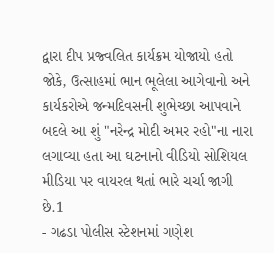દ્વારા દીપ પ્રજ્વલિત કાર્યક્રમ યોજાયો હતો જોકે, ઉત્સાહમાં ભાન ભૂલેલા આગેવાનો અને કાર્યકરોએ જન્મદિવસની શુભેચ્છા આપવાને બદલે આ શું "નરેન્દ્ર મોદી અમર રહો"ના નારા લગાવ્યા હતા આ ઘટનાનો વીડિયો સોશિયલ મીડિયા પર વાયરલ થતાં ભારે ચર્ચા જાગી છે.1
- ગઢડા પોલીસ સ્ટેશનમાં ગણેશ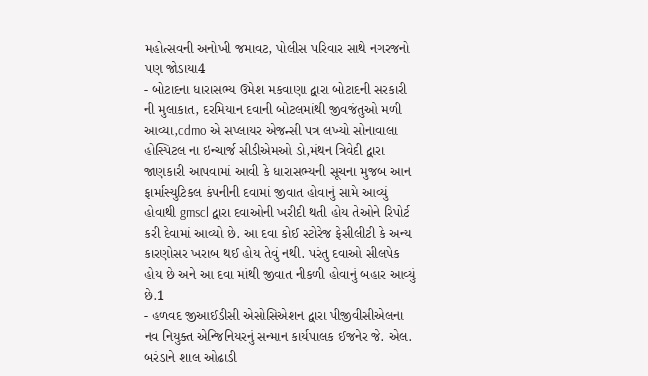મહોત્સવની અનોખી જમાવટ, પોલીસ પરિવાર સાથે નગરજનો પણ જોડાયા4
- બોટાદના ધારાસભ્ય ઉમેશ મકવાણા દ્વારા બોટાદની સરકારી ની મુલાકાત, દરમિયાન દવાની બોટલમાંથી જીવજંતુઓ મળી આવ્યા,cdmo એ સપ્લાયર એજન્સી પત્ર લખ્યો સોનાવાલા હોસ્પિટલ ના ઇન્ચાર્જ સીડીએમઓ ડો,મંથન ત્રિવેદી દ્વારા જાણકારી આપવામાં આવી કે ધારાસભ્યની સૂચના મુજબ આન ફાર્માસ્યુટિકલ કંપનીની દવામાં જીવાત હોવાનું સામે આવ્યું હોવાથી gmscl દ્વારા દવાઓની ખરીદી થતી હોય તેઓને રિપોર્ટ કરી દેવામાં આવ્યો છે. આ દવા કોઈ સ્ટોરેજ ફેસીલીટી કે અન્ય કારણોસર ખરાબ થઈ હોય તેવું નથી. પરંતુ દવાઓ સીલપેક હોય છે અને આ દવા માંથી જીવાત નીકળી હોવાનું બહાર આવ્યું છે.1
- હળવદ જીઆઈડીસી એસોસિએશન દ્વારા પીજીવીસીએલના નવ નિયુક્ત એન્જિનિયરનું સન્માન કાર્યપાલક ઈજનેર જે. એલ. બરંડાને શાલ ઓઢાડી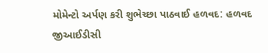મોમેન્ટો અર્પણ કરી શુભેચ્છા પાઠવાઈ હળવદ: હળવદ જીઆઈડીસી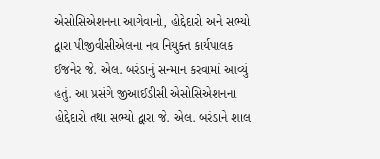એસોસિએશનના આગેવાનો, હોદ્દેદારો અને સભ્યો દ્વારા પીજીવીસીએલના નવ નિયુક્ત કાર્યપાલક ઈજનેર જે. એલ. બરંડાનું સન્માન કરવામાં આવ્યું હતું. આ પ્રસંગે જીઆઈડીસી એસોસિએશનના હોદ્દેદારો તથા સભ્યો દ્વારા જે. એલ. બરંડાને શાલ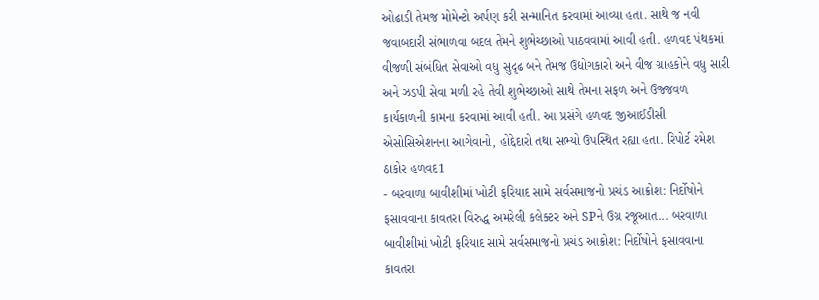ઓઢાડી તેમજ મોમેન્ટો અર્પણ કરી સન્માનિત કરવામાં આવ્યા હતા. સાથે જ નવી જવાબદારી સંભાળવા બદલ તેમને શુભેચ્છાઓ પાઠવવામાં આવી હતી. હળવદ પંથકમાં વીજળી સંબંધિત સેવાઓ વધુ સુદૃઢ બને તેમજ ઉદ્યોગકારો અને વીજ ગ્રાહકોને વધુ સારી અને ઝડપી સેવા મળી રહે તેવી શુભેચ્છાઓ સાથે તેમના સફળ અને ઉજ્જવળ કાર્યકાળની કામના કરવામાં આવી હતી. આ પ્રસંગે હળવદ જીઆઈડીસી એસોસિએશનના આગેવાનો, હોદ્દેદારો તથા સભ્યો ઉપસ્થિત રહ્યા હતા. રિપોર્ટ રમેશ ઠાકોર હળવદ1
- બરવાળા બાવીશીમાં ખોટી ફરિયાદ સામે સર્વસમાજનો પ્રચંડ આક્રોશ: નિર્દોષોને ફસાવવાના કાવતરા વિરુદ્ધ અમરેલી કલેક્ટર અને SPને ઉગ્ર રજૂઆત... બરવાળા બાવીશીમાં ખોટી ફરિયાદ સામે સર્વસમાજનો પ્રચંડ આક્રોશ: નિર્દોષોને ફસાવવાના કાવતરા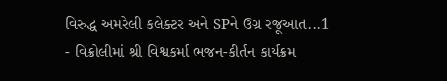વિરુદ્ધ અમરેલી કલેક્ટર અને SPને ઉગ્ર રજૂઆત...1
- વિક્રોલીમાં શ્રી વિશ્વકર્મા ભજન-કીર્તન કાર્યક્રમ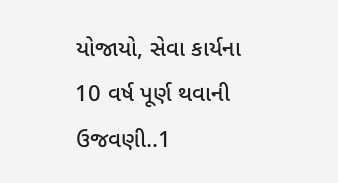યોજાયો, સેવા કાર્યના 10 વર્ષ પૂર્ણ થવાની ઉજવણી..1